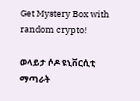Get Mystery Box with random crypto!

ወላይታ ሶዶ ዩኒቨርሲቲ ማጣራት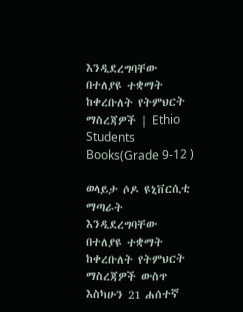እንዲደረግባቸው በተለያዩ ተቋማት ከቀረቡለት የትምህርት ማስረጃዎች | Ethio Students Books(Grade 9-12 )

ወላይታ ሶዶ ዩኒቨርሲቲ ማጣራት እንዲደረግባቸው በተለያዩ ተቋማት ከቀረቡለት የትምህርት ማስረጃዎች ውስጥ እስካሁን 21 ሐሰተኛ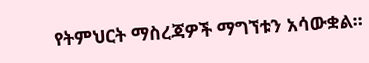የትምህርት ማስረጃዎች ማግኘቱን አሳውቋል።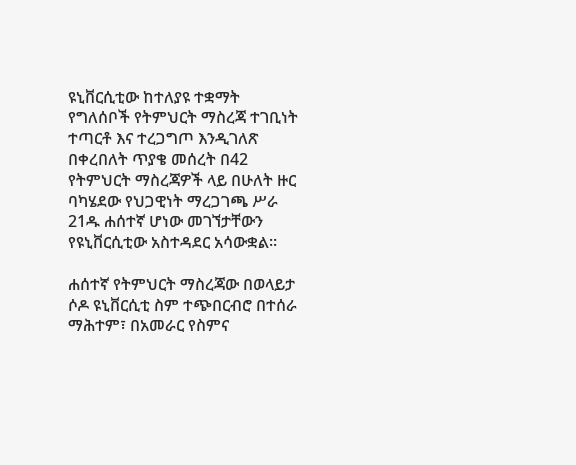ዩኒቨርሲቲው ከተለያዩ ተቋማት የግለሰቦች የትምህርት ማስረጃ ተገቢነት ተጣርቶ እና ተረጋግጦ እንዲገለጽ በቀረበለት ጥያቄ መሰረት በ42 የትምህርት ማስረጃዎች ላይ በሁለት ዙር ባካሄደው የህጋዊነት ማረጋገጫ ሥራ 21ዱ ሐሰተኛ ሆነው መገኘታቸውን የዩኒቨርሲቲው አስተዳደር አሳውቋል።

ሐሰተኛ የትምህርት ማስረጃው በወላይታ ሶዶ ዩኒቨርሲቲ ስም ተጭበርብሮ በተሰራ ማሕተም፣ በአመራር የስምና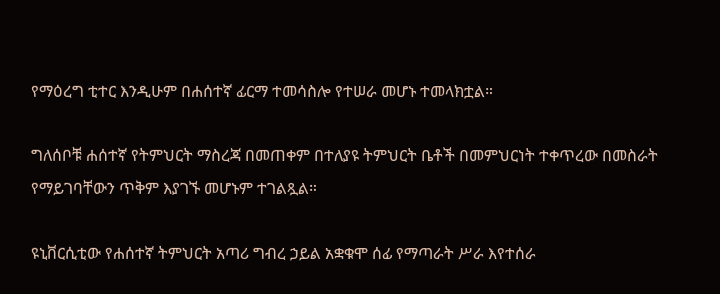የማዕረግ ቲተር እንዲሁም በሐሰተኛ ፊርማ ተመሳስሎ የተሠራ መሆኑ ተመላክቷል።

ግለሰቦቹ ሐሰተኛ የትምህርት ማስረጃ በመጠቀም በተለያዩ ትምህርት ቤቶች በመምህርነት ተቀጥረው በመስራት የማይገባቸውን ጥቅም እያገኙ መሆኑም ተገልጿል።

ዩኒቨርሲቲው የሐሰተኛ ትምህርት አጣሪ ግብረ ኃይል አቋቁሞ ሰፊ የማጣራት ሥራ እየተሰራ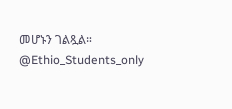መሆኑን ገልጿል።
@Ethio_Students_only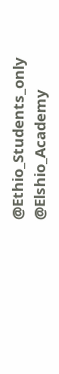@Ethio_Students_only
@Elshio_Academy